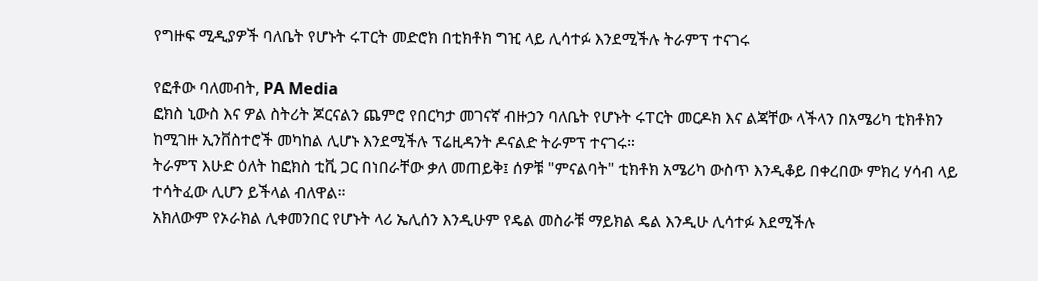የግዙፍ ሚዲያዎች ባለቤት የሆኑት ሩፐርት መድሮክ በቲክቶክ ግዢ ላይ ሊሳተፉ እንደሚችሉ ትራምፕ ተናገሩ

የፎቶው ባለመብት, PA Media
ፎክስ ኒውስ እና ዎል ስትሪት ጆርናልን ጨምሮ የበርካታ መገናኛ ብዙኃን ባለቤት የሆኑት ሩፐርት መርዶክ እና ልጃቸው ላችላን በአሜሪካ ቲክቶክን ከሚገዙ ኢንቨስተሮች መካከል ሊሆኑ እንደሚችሉ ፕሬዚዳንት ዶናልድ ትራምፕ ተናገሩ።
ትራምፕ እሁድ ዕለት ከፎክስ ቲቪ ጋር በነበራቸው ቃለ መጠይቅ፤ ሰዎቹ "ምናልባት" ቲክቶክ አሜሪካ ውስጥ እንዲቆይ በቀረበው ምክረ ሃሳብ ላይ ተሳትፈው ሊሆን ይችላል ብለዋል።
አክለውም የኦራክል ሊቀመንበር የሆኑት ላሪ ኤሊሰን እንዲሁም የዴል መስራቹ ማይክል ዴል እንዲሁ ሊሳተፉ እደሚችሉ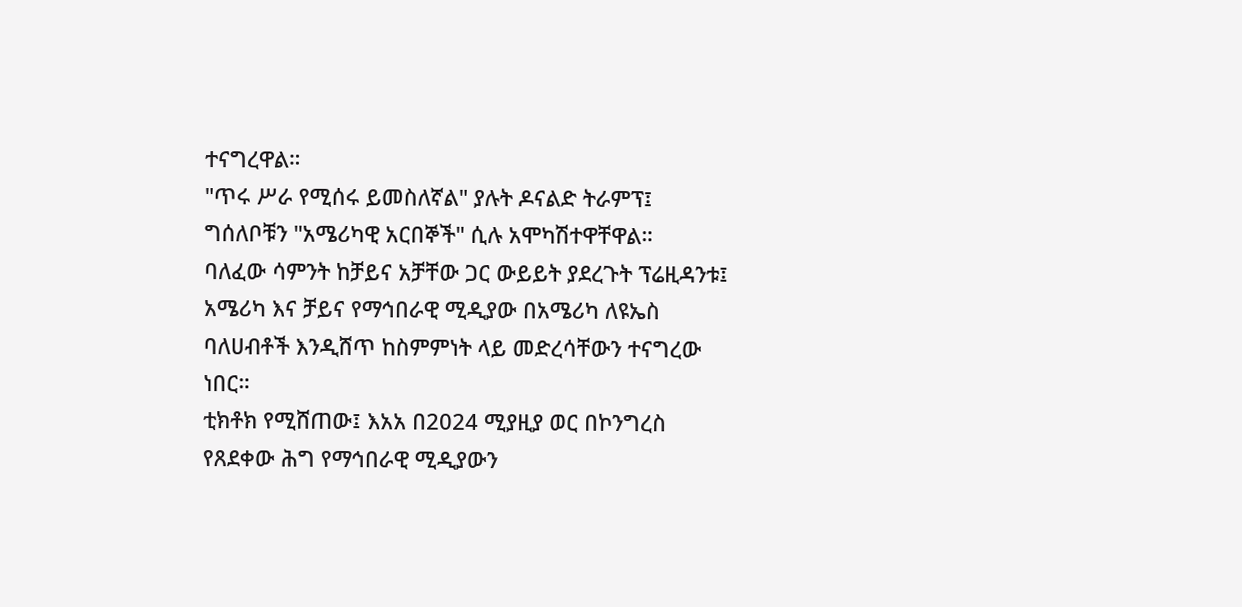ተናግረዋል።
"ጥሩ ሥራ የሚሰሩ ይመስለኛል" ያሉት ዶናልድ ትራምፕ፤ ግሰለቦቹን "አሜሪካዊ አርበኞች" ሲሉ አሞካሽተዋቸዋል።
ባለፈው ሳምንት ከቻይና አቻቸው ጋር ውይይት ያደረጉት ፕሬዚዳንቱ፤ አሜሪካ እና ቻይና የማኅበራዊ ሚዲያው በአሜሪካ ለዩኤስ ባለሀብቶች እንዲሸጥ ከስምምነት ላይ መድረሳቸውን ተናግረው ነበር።
ቲክቶክ የሚሸጠው፤ እአአ በ2024 ሚያዚያ ወር በኮንግረስ የጸደቀው ሕግ የማኅበራዊ ሚዲያውን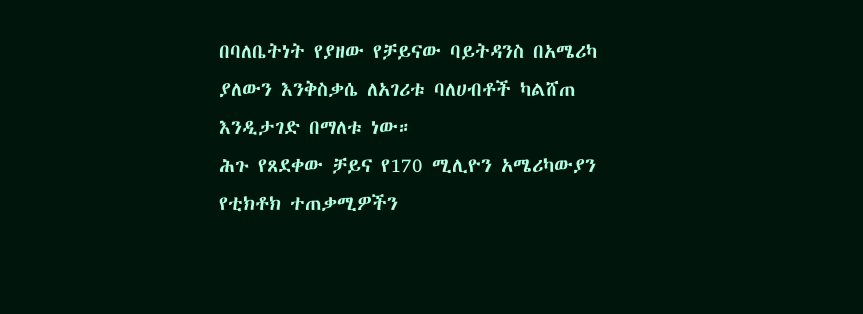በባለቤትነት የያዘው የቻይናው ባይትዳንስ በአሜሪካ ያለውን እንቅስቃሴ ለአገሪቱ ባለሀብቶች ካልሸጠ እንዲታገድ በማለቱ ነው።
ሕጉ የጸደቀው ቻይና የ170 ሚሊዮን አሜሪካውያን የቲክቶክ ተጠቃሚዎችን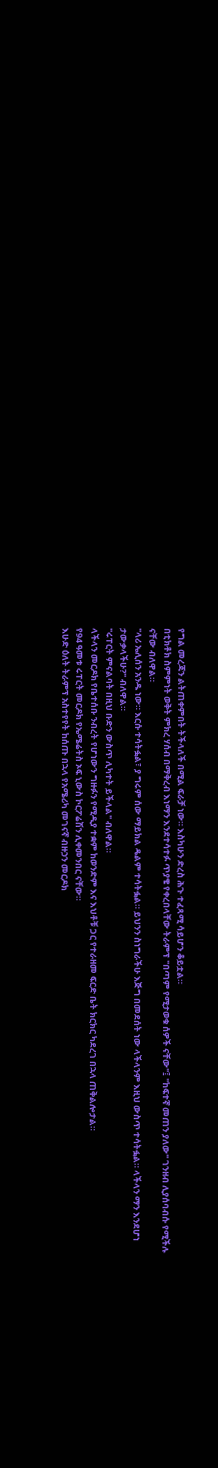የግል መረጃን ልትጠቀምበት ትችላለች በሚል ፍራቻ ነው። እስካሁን ድረስ ሕጉ ተፈጻሚ ሳይሆን ቆይቷል።
በቲክቶክ ስምምነት ወቅት ምክረ ሃሰብ በማቅረብ እነማን እንደተሳተፉ ጥያቄ የቀረበላቸው ትራምፕ "በጣም የሚታወቁ ሰዎች ናቸው"፤ "ከፍተኛ መጠን ያለው" ገንዘብ ሊያሰባብሱ የሚችሉ ናቸው ብለዋል።
"ላሪ ኤሊሰን አንዱ ነው። እርሱ ተሳትፏል፣ ያ ግሩም ሰው ማይክል ዴልም ተሳትፏል። ይህንን ስነግራችሁ እጅግ በመደሰት ነው ላችላንም እዚህ ውስጥ ተሳትፏል። ላችላን ማን እንደሆነ ታውቃላችሁ?" ብለዋል።
"ሩፐርት ምናልባት በዚህ ቡድን ውስጥ ሊካተት ይችላል" ብለዋል።
ላችላን መርዶክ የቤተሰቡ ንብረት የሆነውን ግዙፉን የሚዲያ ተቋም ከወንድም እና እህቶቹ ጋር የተራዘመ ፍርድ ቤት ክርክር ካደረገ በኋላ ጠቅልሎታል።
የ94 ዓመቱ ሩፐርት መርዶክ የኤሜሬትስ ኦፍ ኒውስ ኮርፖሬሽን ሊቀመንበር ናቸው።
እሁድ ዕለት ትራምፕ አስተየየት ከሰጡ በኋላ የአሜሪካ መገናኛ ብዙኃን መርዶክ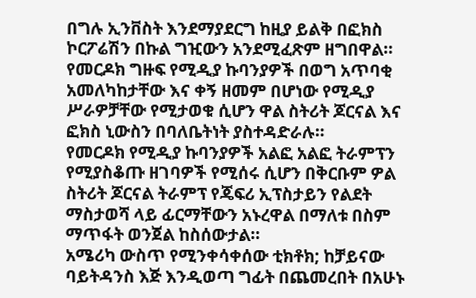በግሉ ኢንቨስት እንደማያደርግ ከዚያ ይልቅ በፎክስ ኮርፖሬሽን በኩል ግዢውን አንደሚፈጽም ዘግበዋል።
የመርዶክ ግዙፍ የሚዲያ ኩባንያዎች በወግ አጥባቂ አመለካከታቸው እና ቀኝ ዘመም በሆነው የሚዲያ ሥራዎቻቸው የሚታወቁ ሲሆን ዋል ስትሪት ጆርናል እና ፎክስ ኒውስን በባለቤትነት ያስተዳድራሉ።
የመርዶክ የሚዲያ ኩባንያዎች አልፎ አልፎ ትራምፕን የሚያስቆጡ ዘገባዎች የሚሰሩ ሲሆን በቅርቡም ዎል ስትሪት ጆርናል ትራምፕ የጄፍሪ ኢፕስታይን የልደት ማስታወሻ ላይ ፊርማቸውን አኑረዋል በማለቱ በስም ማጥፋት ወንጀል ከስሰውታል።
አሜሪካ ውስጥ የሚንቀሳቀሰው ቲክቶክ; ከቻይናው ባይትዳንስ እጅ እንዲወጣ ግፊት በጨመረበት በአሁኑ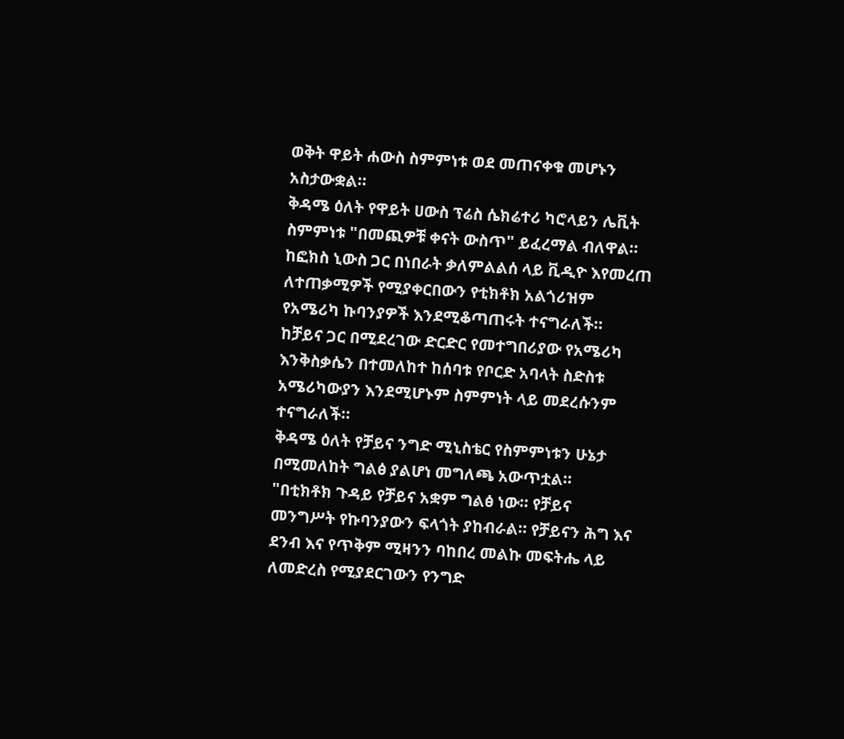ወቅት ዋይት ሐውስ ስምምነቱ ወደ መጠናቀቁ መሆኑን አስታውቋል።
ቅዳሜ ዕለት የዋይት ሀውስ ፕሬስ ሴክሬተሪ ካሮላይን ሌቪት ስምምነቱ "በመጪዎቹ ቀናት ውስጥ" ይፈረማል ብለዋል።
ከፎክስ ኒውስ ጋር በነበራት ቃለምልልሰ ላይ ቪዲዮ እየመረጠ ለተጠቃሚዎች የሚያቀርበውን የቲክቶክ አልጎሪዝም የአሜሪካ ኩባንያዎች እንደሚቆጣጠሩት ተናግራለች።
ከቻይና ጋር በሚደረገው ድርድር የመተግበሪያው የአሜሪካ እንቅስቃሴን በተመለከተ ከሰባቱ የቦርድ አባላት ስድስቱ አሜሪካውያን እንደሚሆኑም ስምምነት ላይ መደረሱንም ተናግራለች።
ቅዳሜ ዕለት የቻይና ንግድ ሚኒስቴር የስምምነቱን ሁኔታ በሚመለከት ግልፅ ያልሆነ መግለጫ አውጥቷል።
"በቲክቶክ ጉዳይ የቻይና አቋም ግልፅ ነው። የቻይና መንግሥት የኩባንያውን ፍላጎት ያከብራል። የቻይናን ሕግ እና ደንብ እና የጥቅም ሚዛንን ባከበረ መልኩ መፍትሔ ላይ ለመድረስ የሚያደርገውን የንግድ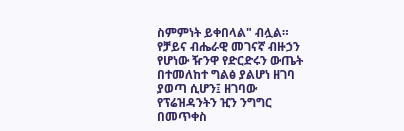ስምምነት ይቀበላል" ብሏል።
የቻይና ብሔራዊ መገናኛ ብዙኃን የሆነው ዥንዋ የድርድሩን ውጤት በተመለከተ ግልፅ ያልሆነ ዘገባ ያወጣ ሲሆን፤ ዘገባው የፕሬዝዳንትን ዢን ንግግር በመጥቀስ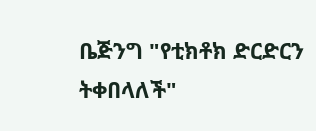ቤጅንግ "የቲክቶክ ድርድርን ትቀበላለች"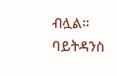ብሏል።
ባይትዳንስ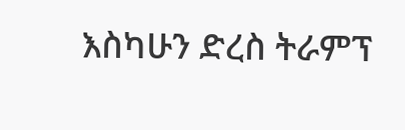እስካሁን ድረስ ትራምፕ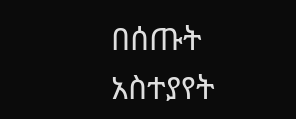በሰጡት አስተያየት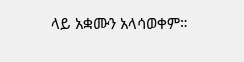ላይ አቋሙን አላሳወቀም።